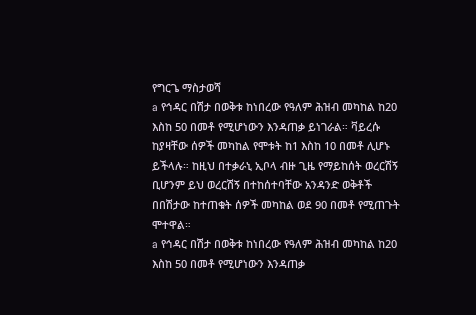የግርጌ ማስታወሻ
a የኅዳር በሽታ በወቅቱ ከነበረው የዓለም ሕዝብ መካከል ከ20 እስከ 50 በመቶ የሚሆነውን እንዳጠቃ ይነገራል። ቫይረሱ ከያዛቸው ሰዎች መካከል የሞቱት ከ1 እስከ 10 በመቶ ሊሆኑ ይችላሉ። ከዚህ በተቃራኒ ኢቦላ ብዙ ጊዜ የማይከሰት ወረርሽኝ ቢሆንም ይህ ወረርሽኝ በተከሰተባቸው አንዳንድ ወቅቶች በበሽታው ከተጠቁት ሰዎች መካከል ወደ 90 በመቶ የሚጠጉት ሞተዋል።
a የኅዳር በሽታ በወቅቱ ከነበረው የዓለም ሕዝብ መካከል ከ20 እስከ 50 በመቶ የሚሆነውን እንዳጠቃ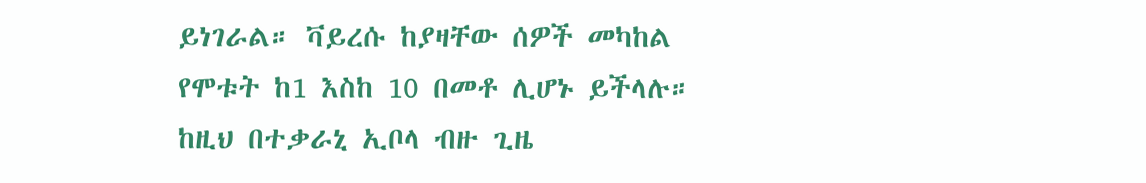ይነገራል። ቫይረሱ ከያዛቸው ሰዎች መካከል የሞቱት ከ1 እስከ 10 በመቶ ሊሆኑ ይችላሉ። ከዚህ በተቃራኒ ኢቦላ ብዙ ጊዜ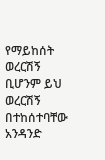የማይከሰት ወረርሽኝ ቢሆንም ይህ ወረርሽኝ በተከሰተባቸው አንዳንድ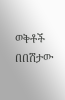ወቅቶች በበሽታው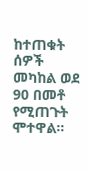ከተጠቁት ሰዎች መካከል ወደ 90 በመቶ የሚጠጉት ሞተዋል።